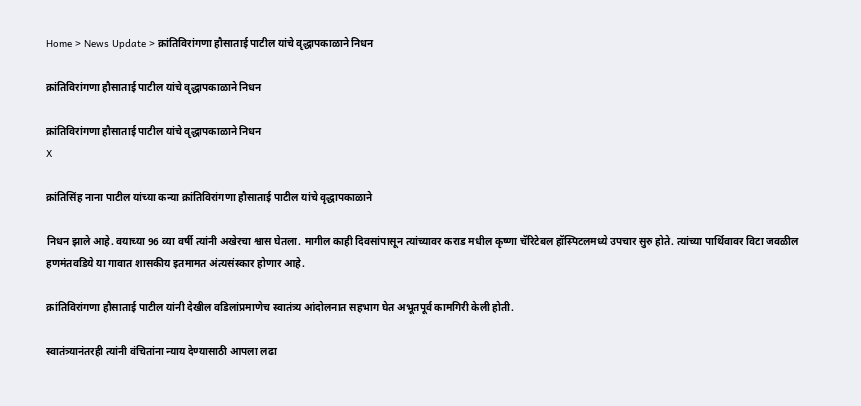Home > News Update > क्रांतिविरांगणा हौसाताई पाटील यांचे वृद्धापकाळाने निधन

क्रांतिविरांगणा हौसाताई पाटील यांचे वृद्धापकाळाने निधन

क्रांतिविरांगणा हौसाताई पाटील यांचे वृद्धापकाळाने निधन
X

क्रांतिसिंह नाना पाटील यांच्या कन्या क्रांतिविरांगणा हौसाताई पाटील यांचे वृद्धापकाळाने

निधन झाले आहे. वयाच्या 96 व्या वर्षी त्यांनी अखेरचा श्वास घेतला. मागील काही दिवसांपासून त्यांच्यावर कराड मधील कृष्णा चॅरिटेबल हॉस्पिटलमध्ये उपचार सुरु होते. त्यांच्या पार्थिवावर विटा जवळील हणमंतवडिये या गावात शासकीय इतमामत अंत्यसंस्कार होणार आहे.

क्रांतिविरांगणा हौसाताई पाटील यांनी देखील वडिलांप्रमाणेच स्वातंत्र्य आंदोलनात सहभाग घेत अभूतपूर्व कामगिरी केली होती.

स्वातंत्र्यानंतरही त्यांनी वंचितांना न्याय देण्यासाठी आपला लढा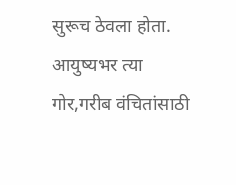सुरूच ठेवला होता. आयुष्यभर त्या गोर,गरीब वंचितांसाठी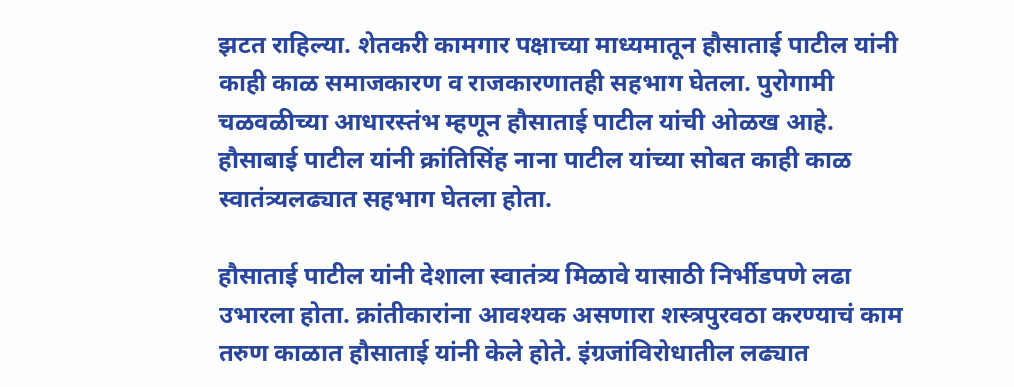झटत राहिल्या. शेतकरी कामगार पक्षाच्या माध्यमातून हौसाताई पाटील यांनी काही काळ समाजकारण व राजकारणातही सहभाग घेतला. पुरोगामी चळवळीच्या आधारस्तंभ म्हणून हौसाताई पाटील यांची ओळख आहे. हौसाबाई पाटील यांनी क्रांतिसिंह नाना पाटील यांच्या सोबत काही काळ स्वातंत्र्यलढ्यात सहभाग घेतला होता.

हौसाताई पाटील यांनी देशाला स्वातंत्र्य मिळावे यासाठी निर्भीडपणे लढा उभारला होता. क्रांतीकारांना आवश्यक असणारा शस्त्रपुरवठा करण्याचं काम तरुण काळात हौसाताई यांनी केले होते. इंग्रजांविरोधातील लढ्यात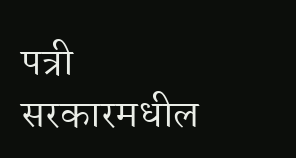पत्री सरकारमधील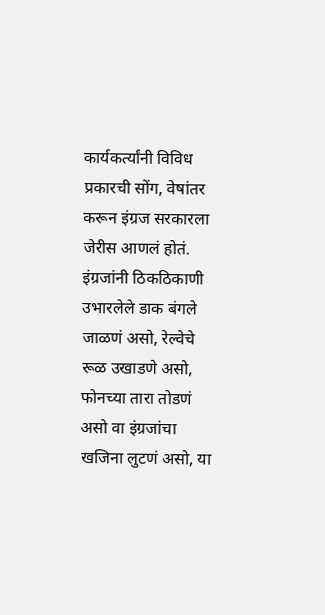कार्यकर्त्यांनी विविध प्रकारची सोंग, वेषांतर करून इंग्रज सरकारला जेरीस आणलं होतं. इंग्रजांनी ठिकठिकाणी उभारलेले डाक बंगले जाळणं असो, रेल्वेचे रूळ उखाडणे असो, फोनच्या तारा तोडणं असो वा इंग्रजांचा खजिना लुटणं असो, या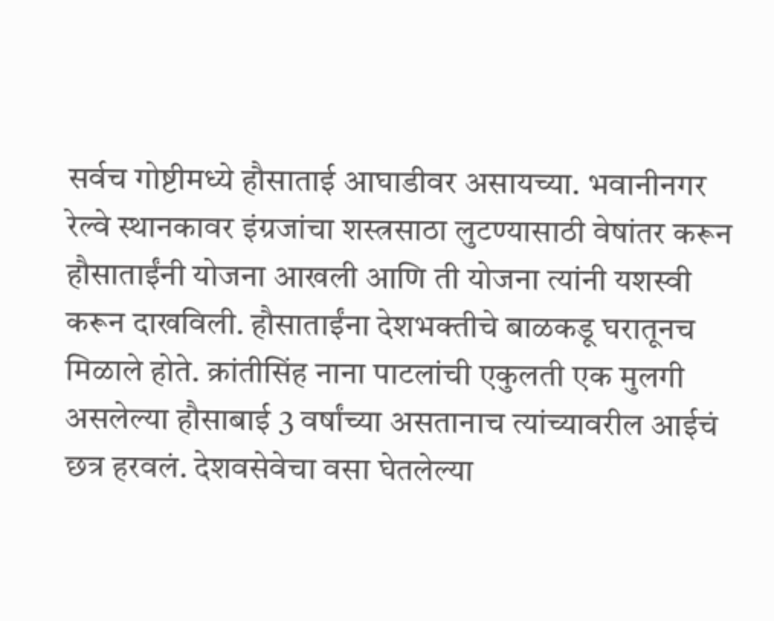सर्वच गोष्टीमध्ये हौसाताई आघाडीवर असायच्या. भवानीनगर रेल्वे स्थानकावर इंग्रजांचा शस्त्रसाठा लुटण्यासाठी वेषांतर करून हौसाताईंनी योजना आखली आणि ती योजना त्यांनी यशस्वी करून दाखविली. हौसाताईंना देशभक्तीचे बाळकडू घरातूनच मिळाले होते. क्रांतीसिंह नाना पाटलांची एकुलती एक मुलगी असलेल्या हौसाबाई 3 वर्षांच्या असतानाच त्यांच्यावरील आईचं छत्र हरवलं. देशवसेवेचा वसा घेतलेल्या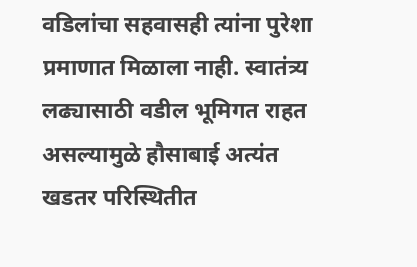वडिलांचा सहवासही त्यांना पुरेशा प्रमाणात मिळाला नाही. स्वातंत्र्य लढ्यासाठी वडील भूमिगत राहत असल्यामुळे हौसाबाई अत्यंत खडतर परिस्थितीत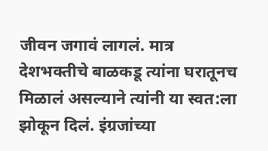जीवन जगावं लागलं. मात्र देशभक्तीचे बाळकडू त्यांना घरातूनच मिळालं असल्याने त्यांनी या स्वत:ला झोकून दिलं. इंग्रजांच्या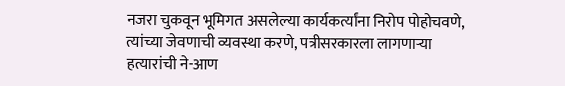नजरा चुकवून भूमिगत असलेल्या कार्यकर्त्यांना निरोप पोहोचवणे, त्यांच्या जेवणाची व्यवस्था करणे, पत्रीसरकारला लागणाऱ्या हत्यारांची ने-आण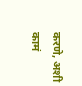करणे, अशी कामं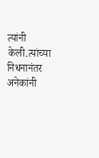त्यांनी केली.त्यांच्या निधनानंतर अनेकांनी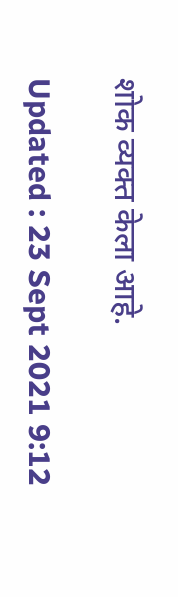शोक व्यक्त केला आहे.

Updated : 23 Sept 2021 9:12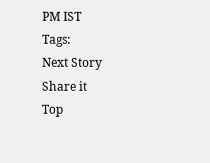PM IST
Tags:
Next Story
Share it
Top